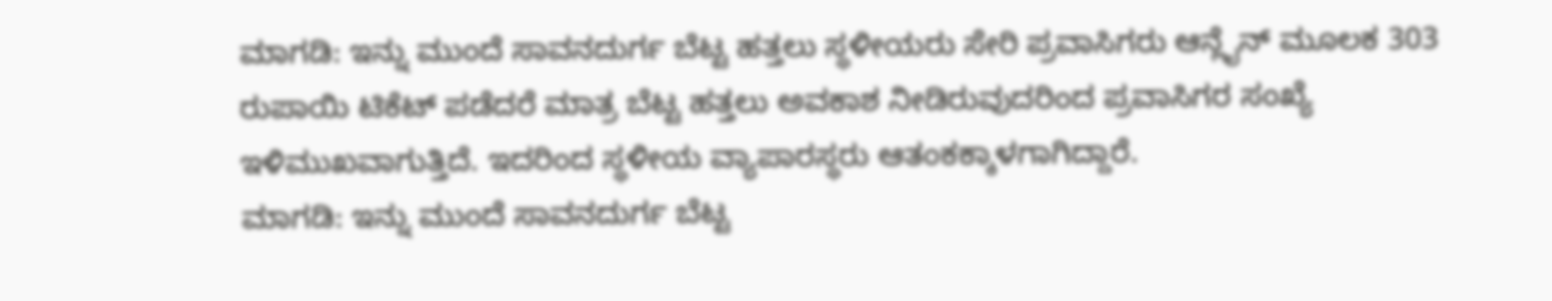ಮಾಗಡಿ: ಇನ್ನು ಮುಂದೆ ಸಾವನದುರ್ಗ ಬೆಟ್ಟ ಹತ್ತಲು ಸ್ಥಳೀಯರು ಸೇರಿ ಪ್ರವಾಸಿಗರು ಆನ್ಲೈನ್ ಮೂಲಕ 303 ರುಪಾಯಿ ಟಿಕೆಟ್ ಪಡೆದರೆ ಮಾತ್ರ ಬೆಟ್ಟ ಹತ್ತಲು ಅವಕಾಶ ನೀಡಿರುವುದರಿಂದ ಪ್ರವಾಸಿಗರ ಸಂಖ್ಯೆ ಇಳಿಮುಖವಾಗುತ್ತಿದೆ. ಇದರಿಂದ ಸ್ಥಳೀಯ ವ್ಯಾಪಾರಸ್ಥರು ಆತಂಕಕ್ಕಾಳಗಾಗಿದ್ದಾರೆ.
ಮಾಗಡಿ: ಇನ್ನು ಮುಂದೆ ಸಾವನದುರ್ಗ ಬೆಟ್ಟ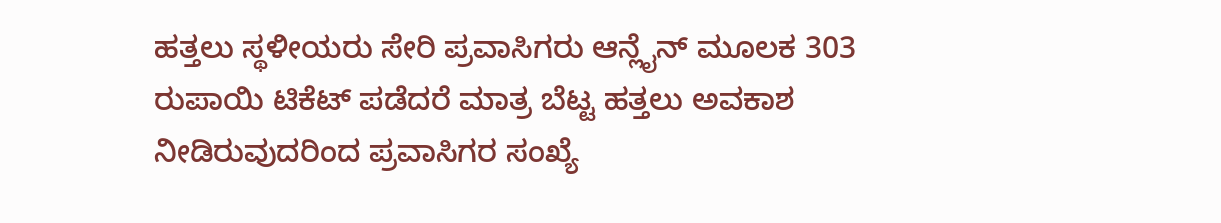ಹತ್ತಲು ಸ್ಥಳೀಯರು ಸೇರಿ ಪ್ರವಾಸಿಗರು ಆನ್ಲೈನ್ ಮೂಲಕ 303 ರುಪಾಯಿ ಟಿಕೆಟ್ ಪಡೆದರೆ ಮಾತ್ರ ಬೆಟ್ಟ ಹತ್ತಲು ಅವಕಾಶ ನೀಡಿರುವುದರಿಂದ ಪ್ರವಾಸಿಗರ ಸಂಖ್ಯೆ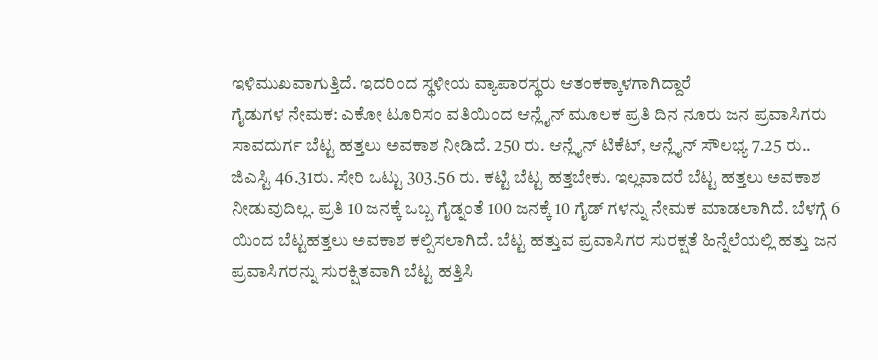ಇಳಿಮುಖವಾಗುತ್ತಿದೆ. ಇದರಿಂದ ಸ್ಥಳೀಯ ವ್ಯಾಪಾರಸ್ಥರು ಆತಂಕಕ್ಕಾಳಗಾಗಿದ್ದಾರೆ
ಗೈಡುಗಳ ನೇಮಕ: ಎಕೋ ಟೂರಿಸಂ ವತಿಯಿಂದ ಆನ್ಲೈನ್ ಮೂಲಕ ಪ್ರತಿ ದಿನ ನೂರು ಜನ ಪ್ರವಾಸಿಗರು ಸಾವದುರ್ಗ ಬೆಟ್ಟ ಹತ್ತಲು ಅವಕಾಶ ನೀಡಿದೆ. 250 ರು. ಆನ್ಲೈನ್ ಟಿಕೆಟ್, ಆನ್ಲೈನ್ ಸೌಲಭ್ಯ 7.25 ರು.. ಜಿಎಸ್ಟಿ 46.31ರು. ಸೇರಿ ಒಟ್ಟು 303.56 ರು. ಕಟ್ಟಿ ಬೆಟ್ಟ ಹತ್ತಬೇಕು. ಇಲ್ಲವಾದರೆ ಬೆಟ್ಟ ಹತ್ತಲು ಅವಕಾಶ ನೀಡುವುದಿಲ್ಲ. ಪ್ರತಿ 10 ಜನಕ್ಕೆ ಒಬ್ಬ ಗೈಡ್ನಂತೆ 100 ಜನಕ್ಕೆ 10 ಗೈಡ್ ಗಳನ್ನು ನೇಮಕ ಮಾಡಲಾಗಿದೆ. ಬೆಳಗ್ಗೆ 6 ಯಿಂದ ಬೆಟ್ಟಹತ್ತಲು ಅವಕಾಶ ಕಲ್ಪಿಸಲಾಗಿದೆ. ಬೆಟ್ಟ ಹತ್ತುವ ಪ್ರವಾಸಿಗರ ಸುರಕ್ಷತೆ ಹಿನ್ನೆಲೆಯಲ್ಲಿ ಹತ್ತು ಜನ ಪ್ರವಾಸಿಗರನ್ನು ಸುರಕ್ಷಿತವಾಗಿ ಬೆಟ್ಟ ಹತ್ತಿಸಿ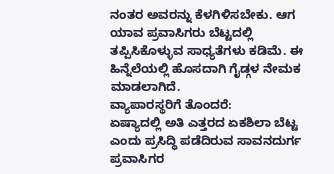ನಂತರ ಅವರನ್ನು ಕೆಳಗಿಳಿಸಬೇಕು. ಆಗ ಯಾವ ಪ್ರವಾಸಿಗರು ಬೆಟ್ಟದಲ್ಲಿ ತಪ್ಪಿಸಿಕೊಳ್ಳುವ ಸಾಧ್ಯತೆಗಳು ಕಡಿಮೆ. ಈ ಹಿನ್ನೆಲೆಯಲ್ಲಿ ಹೊಸದಾಗಿ ಗೈಡ್ಗಳ ನೇಮಕ ಮಾಡಲಾಗಿದೆ.
ವ್ಯಾಪಾರಸ್ಥರಿಗೆ ತೊಂದರೆ:
ಏಷ್ಯಾದಲ್ಲಿ ಅತಿ ಎತ್ತರದ ಏಕಶಿಲಾ ಬೆಟ್ಟ ಎಂದು ಪ್ರಸಿದ್ಧಿ ಪಡೆದಿರುವ ಸಾವನದುರ್ಗ ಪ್ರವಾಸಿಗರ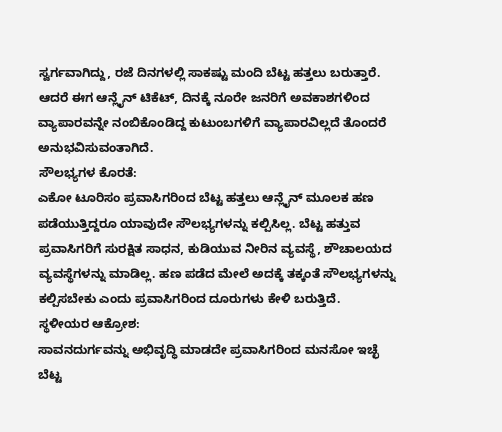ಸ್ವರ್ಗವಾಗಿದ್ದು, ರಜೆ ದಿನಗಳಲ್ಲಿ ಸಾಕಷ್ಟು ಮಂದಿ ಬೆಟ್ಟ ಹತ್ತಲು ಬರುತ್ತಾರೆ. ಆದರೆ ಈಗ ಆನ್ಲೈನ್ ಟಿಕೆಟ್, ದಿನಕ್ಕೆ ನೂರೇ ಜನರಿಗೆ ಅವಕಾಶಗಳಿಂದ ವ್ಯಾಪಾರವನ್ನೇ ನಂಬಿಕೊಂಡಿದ್ದ ಕುಟುಂಬಗಳಿಗೆ ವ್ಯಾಪಾರವಿಲ್ಲದೆ ತೊಂದರೆ ಅನುಭವಿಸುವಂತಾಗಿದೆ.
ಸೌಲಭ್ಯಗಳ ಕೊರತೆ:
ಎಕೋ ಟೂರಿಸಂ ಪ್ರವಾಸಿಗರಿಂದ ಬೆಟ್ಟ ಹತ್ತಲು ಆನ್ಲೈನ್ ಮೂಲಕ ಹಣ ಪಡೆಯುತ್ತಿದ್ದರೂ ಯಾವುದೇ ಸೌಲಭ್ಯಗಳನ್ನು ಕಲ್ಪಿಸಿಲ್ಲ. ಬೆಟ್ಟ ಹತ್ತುವ ಪ್ರವಾಸಿಗರಿಗೆ ಸುರಕ್ಷಿತ ಸಾಧನ, ಕುಡಿಯುವ ನೀರಿನ ವ್ಯವಸ್ಥೆ, ಶೌಚಾಲಯದ ವ್ಯವಸ್ಥೆಗಳನ್ನು ಮಾಡಿಲ್ಲ. ಹಣ ಪಡೆದ ಮೇಲೆ ಅದಕ್ಕೆ ತಕ್ಕಂತೆ ಸೌಲಭ್ಯಗಳನ್ನು ಕಲ್ಪಿಸಬೇಕು ಎಂದು ಪ್ರವಾಸಿಗರಿಂದ ದೂರುಗಳು ಕೇಳಿ ಬರುತ್ತಿದೆ.
ಸ್ಥಳೀಯರ ಆಕ್ರೋಶ:
ಸಾವನದುರ್ಗವನ್ನು ಅಭಿವೃದ್ಧಿ ಮಾಡದೇ ಪ್ರವಾಸಿಗರಿಂದ ಮನಸೋ ಇಚ್ಛೆ ಬೆಟ್ಟ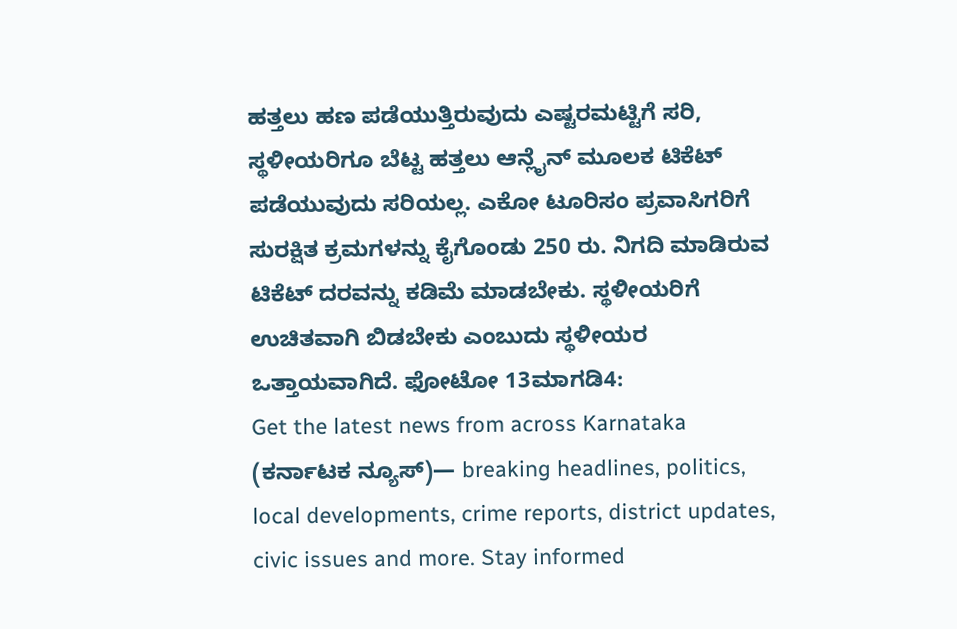ಹತ್ತಲು ಹಣ ಪಡೆಯುತ್ತಿರುವುದು ಎಷ್ಟರಮಟ್ಟಿಗೆ ಸರಿ, ಸ್ಥಳೀಯರಿಗೂ ಬೆಟ್ಟ ಹತ್ತಲು ಆನ್ಲೈನ್ ಮೂಲಕ ಟಿಕೆಟ್ ಪಡೆಯುವುದು ಸರಿಯಲ್ಲ. ಎಕೋ ಟೂರಿಸಂ ಪ್ರವಾಸಿಗರಿಗೆ ಸುರಕ್ಷಿತ ಕ್ರಮಗಳನ್ನು ಕೈಗೊಂಡು 250 ರು. ನಿಗದಿ ಮಾಡಿರುವ ಟಿಕೆಟ್ ದರವನ್ನು ಕಡಿಮೆ ಮಾಡಬೇಕು. ಸ್ಥಳೀಯರಿಗೆ ಉಚಿತವಾಗಿ ಬಿಡಬೇಕು ಎಂಬುದು ಸ್ಥಳೀಯರ ಒತ್ತಾಯವಾಗಿದೆ. ಫೋಟೋ 13ಮಾಗಡಿ4:
Get the latest news from across Karnataka (ಕರ್ನಾಟಕ ನ್ಯೂಸ್)— breaking headlines, politics, local developments, crime reports, district updates, civic issues and more. Stay informed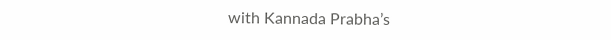with Kannada Prabha’s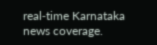real‑time Karnataka news coverage.